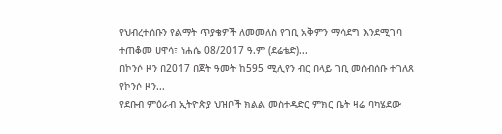የህብረተሰቡን የልማት ጥያቄዎች ለመመለስ የገቢ አቅምን ማሳደግ እንደሚገባ ተጠቆመ ሀዋሳ፣ ነሐሴ 08/2017 ዓ.ም (ደሬቴድ)...
በኮንሶ ዞን በ2017 በጀት ዓመት ከ595 ሚሊየን ብር በላይ ገቢ መሰብሰቡ ተገለጸ የኮንሶ ዞን...
የደቡብ ምዕራብ ኢትዮጵያ ህዝቦች ክልል መስተዳድር ምክር ቤት ዛሬ ባካሄደው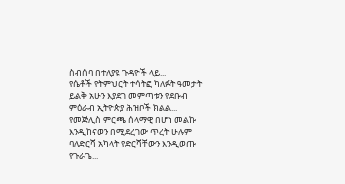ስብሰባ በተለያዩ ጉዳዮች ላይ...
የሴቶች የትምህርት ተሳትፎ ካለፉት ዓመታት ይልቅ አሁን እያደገ መምጣቱን የደቡብ ምዕራብ ኢትዮጵያ ሕዝቦች ክልል...
የመጅሊስ ምርጫ ሰላማዊ በሆነ መልኩ እንዲከናወን በሚደረገው ጥረት ሁሉም ባለድርሻ አካላት የድርሻቸውን እንዲወጡ የጉራጌ...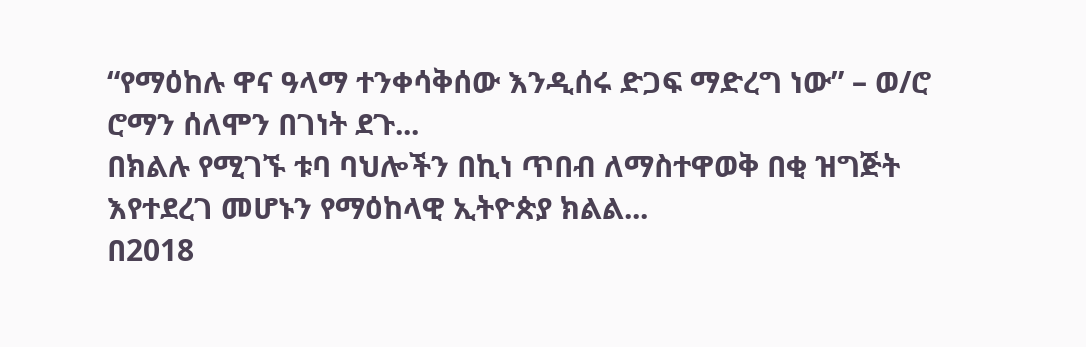“የማዕከሉ ዋና ዓላማ ተንቀሳቅሰው እንዲሰሩ ድጋፍ ማድረግ ነው” – ወ/ሮ ሮማን ሰለሞን በገነት ደጉ...
በክልሉ የሚገኙ ቱባ ባህሎችን በኪነ ጥበብ ለማስተዋወቅ በቂ ዝግጅት እየተደረገ መሆኑን የማዕከላዊ ኢትዮጵያ ክልል...
በ2018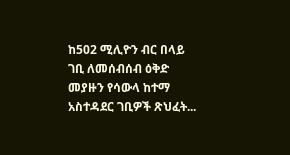ከ502 ሚሊዮን ብር በላይ ገቢ ለመሰብሰብ ዕቅድ መያዙን የሳውላ ከተማ አስተዳደር ገቢዎች ጽህፈት...